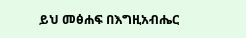ይህ መፅሐፍ በእግዚአብሔር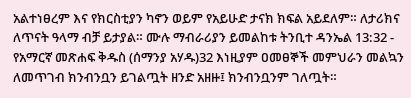አልተነፀረም እና የክርስቲያን ካኖን ወይም የአይሁድ ታናክ ክፍል አይደለም። ለታሪክና ለጥናት ዓላማ ብቻ ይታያል። ሙሉ ማብራሪያን ይመልከቱ ትንቢተ ዳንኤል 13:32 - የአማርኛ መጽሐፍ ቅዱስ (ሰማንያ አሃዱ)32 እነዚያም ዐመፀኞች መምህራን መልኳን ለመጥገብ ክንብንቧን ይገልጧት ዘንድ አዘዙ፤ ክንብንቧንም ገለጧት።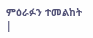ምዕራፉን ተመልከት |